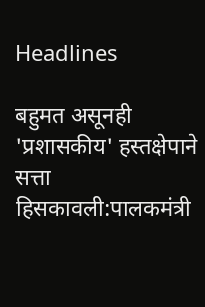Headlines

बहुमत असूनही 'प्रशासकीय' हस्तक्षेपाने सत्ता हिसकावली:पालकमंत्री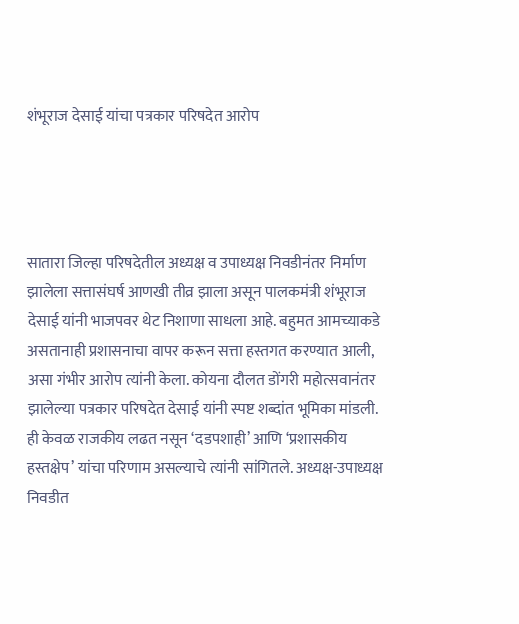शंभूराज देसाई यांचा पत्रकार परिषदेत आरोप




सातारा जिल्हा परिषदेतील अध्यक्ष व उपाध्यक्ष निवडीनंतर निर्माण झालेला सत्तासंघर्ष आणखी तीव्र झाला असून पालकमंत्री शंभूराज देसाई यांनी भाजपवर थेट निशाणा साधला आहे. बहुमत आमच्याकडे असतानाही प्रशासनाचा वापर करून सत्ता हस्तगत करण्यात आली, असा गंभीर आरोप त्यांनी केला. कोयना दौलत डोंगरी महोत्सवानंतर झालेल्या पत्रकार परिषदेत देसाई यांनी स्पष्ट शब्दांत भूमिका मांडली. ही केवळ राजकीय लढत नसून ‘दडपशाही’ आणि ‘प्रशासकीय हस्तक्षेप’ यांचा परिणाम असल्याचे त्यांनी सांगितले. अध्यक्ष-उपाध्यक्ष निवडीत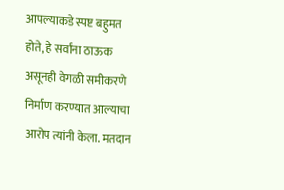आपल्याकडे स्पष्ट बहुमत होते, हे सर्वांना ठाऊक असूनही वेगळी समीकरणे निर्माण करण्यात आल्याचा आरोप त्यांनी केला. मतदान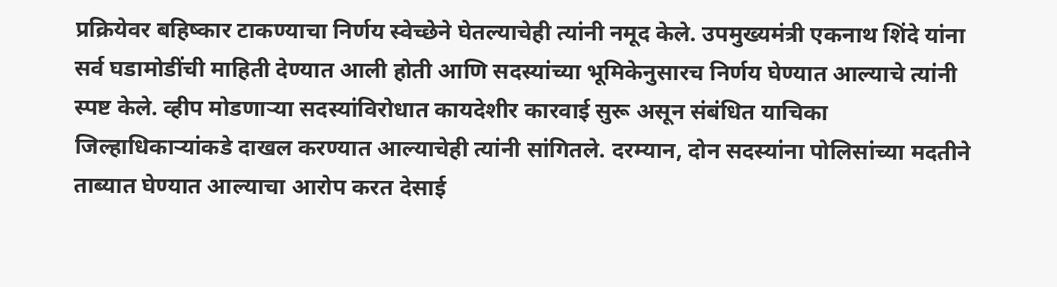प्रक्रियेवर बहिष्कार टाकण्याचा निर्णय स्वेच्छेने घेतल्याचेही त्यांनी नमूद केले. उपमुख्यमंत्री एकनाथ शिंदे यांना सर्व घडामोडींची माहिती देण्यात आली होती आणि सदस्यांच्या भूमिकेनुसारच निर्णय घेण्यात आल्याचे त्यांनी स्पष्ट केले. व्हीप मोडणाऱ्या सदस्यांविरोधात कायदेशीर कारवाई सुरू असून संबंधित याचिका जिल्हाधिकाऱ्यांकडे दाखल करण्यात आल्याचेही त्यांनी सांगितले. दरम्यान, दोन सदस्यांना पोलिसांच्या मदतीने ताब्यात घेण्यात आल्याचा आरोप करत देसाई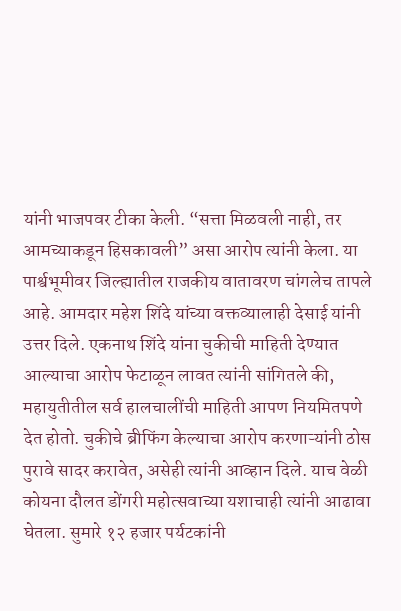यांनी भाजपवर टीका केली. “सत्ता मिळवली नाही, तर आमच्याकडून हिसकावली” असा आरोप त्यांनी केला. या पार्श्वभूमीवर जिल्ह्यातील राजकीय वातावरण चांगलेच तापले आहे. आमदार महेश शिंदे यांच्या वक्तव्यालाही देसाई यांनी उत्तर दिले. एकनाथ शिंदे यांना चुकीची माहिती देण्यात आल्याचा आरोप फेटाळून लावत त्यांनी सांगितले की, महायुतीतील सर्व हालचालींची माहिती आपण नियमितपणे देत होतो. चुकीचे ब्रीफिंग केल्याचा आरोप करणाऱ्यांनी ठोस पुरावे सादर करावेत, असेही त्यांनी आव्हान दिले. याच वेळी कोयना दौलत डोंगरी महोत्सवाच्या यशाचाही त्यांनी आढावा घेतला. सुमारे १२ हजार पर्यटकांनी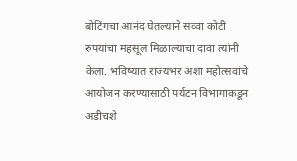बोटिंगचा आनंद घेतल्याने सव्वा कोटी रुपयांचा महसूल मिळाल्याचा दावा त्यांनी केला. भविष्यात राज्यभर अशा महोत्सवांचे आयोजन करण्यासाठी पर्यटन विभागाकडून अडीचशे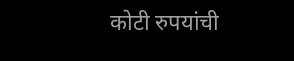कोटी रुपयांची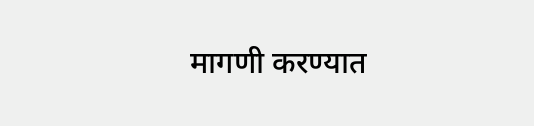मागणी करण्यात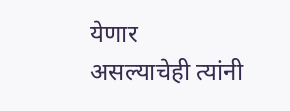येणार असल्याचेही त्यांनी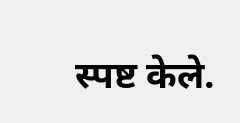स्पष्ट केले.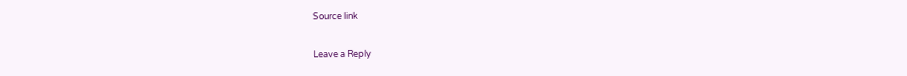Source link

Leave a Reply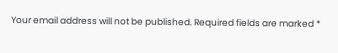Your email address will not be published. Required fields are marked *